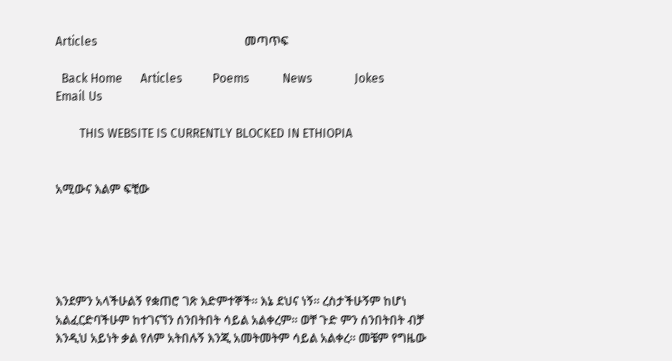Articles                                                 መጣጥፍ

  Back Home      Articles          Poems           News              Jokes               Email Us

        THIS WEBSITE IS CURRENTLY BLOCKED IN ETHIOPIA


አሚውና እልም ፍቺው





እንደምን አላችሁልኝ የቋጠሮ ገጽ እድምተኞች። እኔ ደህና ነኝ። ረስታችሁኝም ከሆነ አልፈርድባችሁም ከተገናኘን ሰንበትበት ሳይል አልቀረም። ወቸ ጉድ ምን ሰንበትበት ብቻ እንዲህ አይነት ቃል የለም አትበሉኝ እንጂ አመትመትም ሳይል አልቀረ። መቼም የግዜው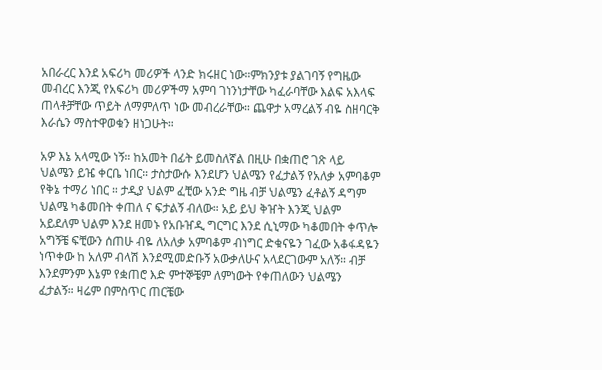አበራረር እንደ አፍሪካ መሪዎች ላንድ ክሩዘር ነው።ምክንያቱ ያልገባኝ የግዜው መብረር እንጂ የአፍሪካ መሪዎችማ አምባ ገነንነታቸው ካፈራባቸው እልፍ አእላፍ ጠላቶቻቸው ጥይት ለማምለጥ ነው መብረራቸው። ጨዋታ አማረልኝ ብዬ ስዘባርቅ እራሴን ማስተዋወቁን ዘነጋሁት።

አዎ እኔ አላሚው ነኝ። ከአመት በፊት ይመስለኛል በዚሁ በቋጠሮ ገጽ ላይ ህልሜን ይዤ ቀርቤ ነበር። ታስታውሱ እንደሆን ህልሜን የፈታልኝ የአለቃ አምባቆም የቅኔ ተማሪ ነበር ። ታዲያ ህልም ፈቺው አንድ ግዜ ብቻ ህልሜን ፈቶልኝ ዳግም ህልሜ ካቆመበት ቀጠለ ና ፍታልኝ ብለው። አይ ይህ ቅዠት እንጂ ህልም አይደለም ህልም እንደ ዘመኑ የአቡዠዲ ግርግር እንደ ሲኒማው ካቆመበት ቀጥሎ አግኝቼ ፍቺውን ሰጠሁ ብዬ ለአለቃ አምባቆም ብነግር ድቁናዬን ገፈው አቆፋዳዬን ነጥቀው ከ አለም ብላሽ እንደሚመድቡኝ አውቃለሁና አላደርገውም አለኝ። ብቻ እንደምንም እኔም የቋጠሮ እድ ምተኞቼም ለምነውት የቀጠለውን ህልሜን ፈታልኝ። ዛሬም በምስጥር ጠርቼው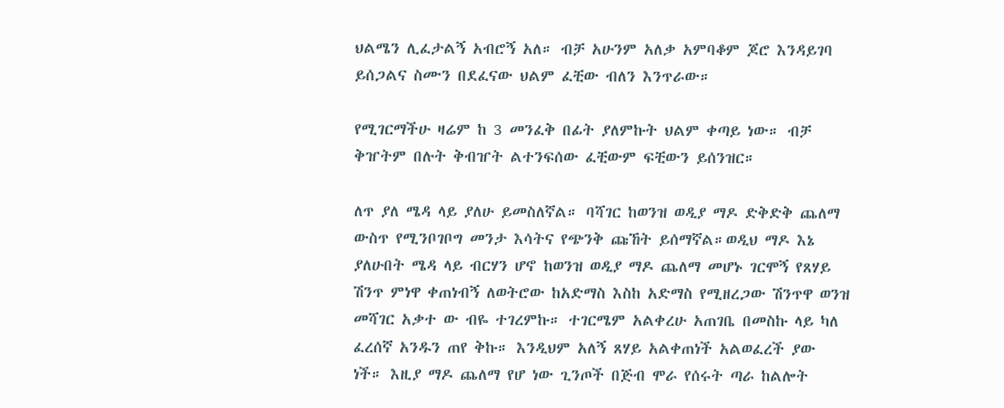ህልሜን ሊፈታልኝ አብሮኝ አለ። ብቻ አሁንም አለቃ አምባቆም ጆሮ እንዳይገባ ይሰጋልና ስሙን በደፈናው ህልም ፈቺው ብለን እንጥራው።

የሚገርማችሁ ዛሬም ከ 3 መንፈቅ በፊት ያለምኩት ህልም ቀጣይ ነው። ብቻ ቅዠትም በሉት ቅብዠት ልተንፍሰው ፈቺውም ፍቺውን ይሰንዝር።

ለጥ ያለ ሜዳ ላይ ያለሁ ይመስለኛል። ባሻገር ከወንዝ ወዲያ ማዶ ድቅድቅ ጨለማ ውስጥ የሚንቦገቦግ መንታ እሳትና የጭንቅ ጩኸት ይሰማኛል።ወዲህ ማዶ እኔ ያለሁበት ሜዳ ላይ ብርሃን ሆኖ ከወንዝ ወዲያ ማዶ ጨለማ መሆኑ ገርሞኝ የጸሃይ ሽንጥ ምነዋ ቀጠነብኝ ለወትሮው ከአድማስ እስከ አድማስ የሚዘረጋው ሽንጥዋ ወንዝ መሻገር አቃተ ው ብዬ ተገረምኩ። ተገርሜም አልቀረሁ አጠገቤ በመስኩ ላይ ካለ ፈረሰኛ አንዱን ጠየ ቅኩ። እንዲህም አለኝ ጸሃይ አልቀጠነች አልወፈረች ያው ነች። እዚያ ማዶ ጨለማ የሆ ነው ጊንጦች በጅብ ሞራ የሰሩት ጣራ ከልሎት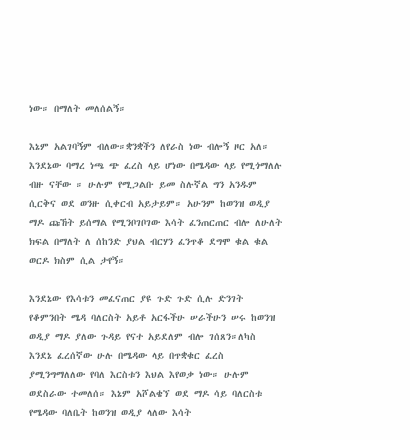ነው። በማለት መለሰልኝ።

እኔም አልገባኝም ብለው።ቋንቋችን ለየራስ ነው ብሎኝ ዞር አለ። እንደኔው ባማረ ነጫ ጭ ፈረስ ላይ ሆነው በሜዳው ላይ የሚጎማለሉ ብዙ ናቸው ። ሁሉም የሚጋልቡ ይመ ስሉኛል ግን አንዱም ሲርቅና ወደ ወንዙ ሲቀርብ አይታይም። አሁንም ከወንዝ ወዲያ ማዶ ጩኸት ይሰማል የሚንቦገቦገው እሳት ፈንጠርጠር ብሎ ለሁለት ክፍል በማለት ለ ሰከንድ ያህል ብርሃን ፈንጥቆ ደግሞ ቁል ቁል ወርዶ ክስም ሲል ታየኝ።

እንደኔው የእሳቱን መፈናጠር ያዩ ጉድ ጉድ ሲሉ ድንገት የቆምንበት ሜዳ ባለርስት አይቶ አርፋችሁ ሠራችሁን ሠሩ ከወንዝ ወዲያ ማዶ ያለው ጉዳይ የናተ አይደለም ብሎ ገሰጸን።ለካስ እንደኔ ፈረሰኛው ሁሉ በሜዳው ላይ በጥቋቁር ፈረስ ያሚንግማለለው የባለ እርስቱን እህል እየወቃ ነው። ሁሉም ወደስራው ተመለሰ። እኔም አሾልቄኘ ወደ ማዶ ሳይ ባለርስቱ የሜዳው ባለቤት ከወንዝ ወዲያ ላለው እሳት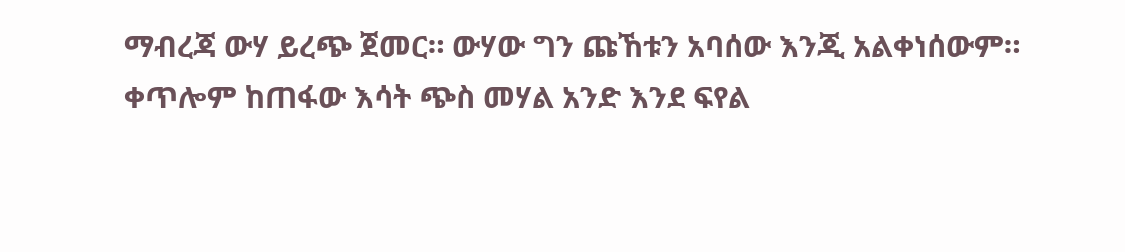ማብረጃ ውሃ ይረጭ ጀመር። ውሃው ግን ጩኸቱን አባሰው እንጂ አልቀነሰውም። ቀጥሎም ከጠፋው እሳት ጭስ መሃል አንድ እንደ ፍየል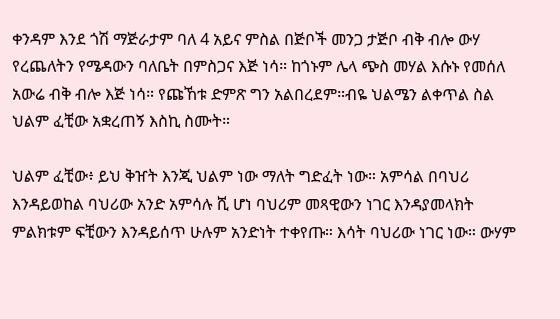ቀንዳም እንደ ጎሽ ማጅራታም ባለ 4 አይና ምስል በጅቦች መንጋ ታጅቦ ብቅ ብሎ ውሃ የረጨለትን የሜዳውን ባለቤት በምስጋና እጅ ነሳ። ከጎኑም ሌላ ጭስ መሃል እሱኑ የመሰለ አውሬ ብቅ ብሎ እጅ ነሳ። የጩኸቱ ድምጽ ግን አልበረደም።ብዬ ህልሜን ልቀጥል ስል ህልም ፈቺው አቋረጠኝ እስኪ ስሙት።

ህልም ፈቺው፥ ይህ ቅዠት እንጂ ህልም ነው ማለት ግድፈት ነው። አምሳል በባህሪ እንዳይወከል ባህሪው አንድ አምሳሉ ሺ ሆነ ባህሪም መጻዊውን ነገር እንዳያመላክት ምልክቱም ፍቺውን እንዳይሰጥ ሁሉም አንድነት ተቀየጡ። እሳት ባህሪው ነገር ነው። ውሃም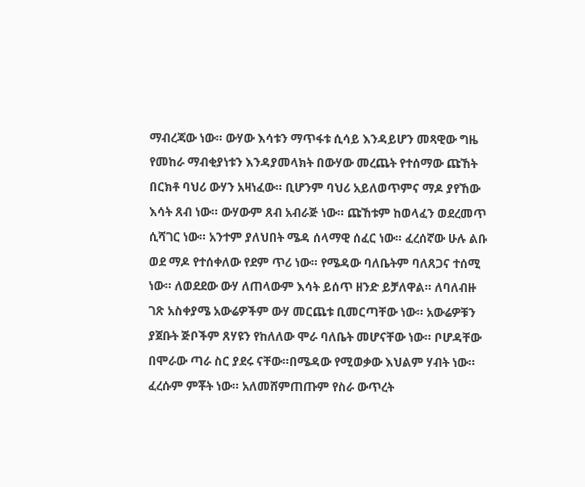ማብረጃው ነው። ውሃው እሳቱን ማጥፋቱ ሲሳይ እንዳይሆን መጻዊው ግዜ የመከራ ማብቂያነቱን እንዳያመላክት በውሃው መረጨት የተሰማው ጩኸት በርክቶ ባህሪ ውሃን አዛነፈው። ቢሆንም ባህሪ አይለወጥምና ማዶ ያየኸው እሳት ጸብ ነው። ውሃውም ጸብ አብራጅ ነው። ጩኸቱም ከወላፈን ወደረመጥ ሲሻገር ነው። አንተም ያለህበት ሜዳ ሰላማዊ ሰፈር ነው። ፈረሰኛው ሁሉ ልቡ ወደ ማዶ የተሰቀለው የደም ጥሪ ነው። የሜዳው ባለቤትም ባለጸጋና ተሰሚ ነው። ለወደደው ውሃ ለጠላውም እሳት ይሰጥ ዘንድ ይቻለዋል። ለባለብዙ ገጽ አስቀያሜ አውሬዎችም ውሃ መርጨቱ ቢመርጣቸው ነው። አውሬዎቹን ያጀቡት ጅቦችም ጸሃዩን የከለለው ሞራ ባለቤት መሆናቸው ነው። ቦሆዳቸው በሞራው ጣራ ስር ያደሩ ናቸው።በሜዳው የሚወቃው እህልም ሃብት ነው። ፈረሱም ምቾት ነው። አለመሸምጠጡም የስራ ውጥረት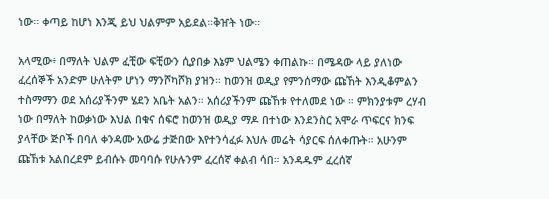ነው። ቀጣይ ከሆነ እንጂ ይህ ህልምም አይደል።ቅዠት ነው።

አላሚው፥ በማለት ህልም ፈቺው ፍቺውን ሲያበቃ እኔም ህልሜን ቀጠልኩ። በሜዳው ላይ ያለነው ፈረሰኞች አንድም ሁለትም ሆነን ማንሾካሾክ ያዝን። ከወንዝ ወዲያ የምንሰማው ጩኸት እንዲቆምልን ተስማማን ወደ አሰሪያችንም ሄደን አቤት አልን። አሰሪያችንም ጩኸቱ የተለመደ ነው ። ምክንያቱም ረሃብ ነው በማለት ከወቃነው እህል በቁና ሰፍሮ ከወንዝ ወዲያ ማዶ በተነው እንደንስር አሞራ ጥፍርና ክንፍ ያላቸው ጅቦች በባለ ቀንዳሙ አውሬ ታጅበው እየተንሳፈፉ እህሉ መሬት ሳያርፍ ሰለቀጡት። አሁንም ጩኸቱ አልበረደም ይብሱኑ መባባሱ የሁሉንም ፈረሰኛ ቀልብ ሳበ። አንዳዱም ፈረሰኛ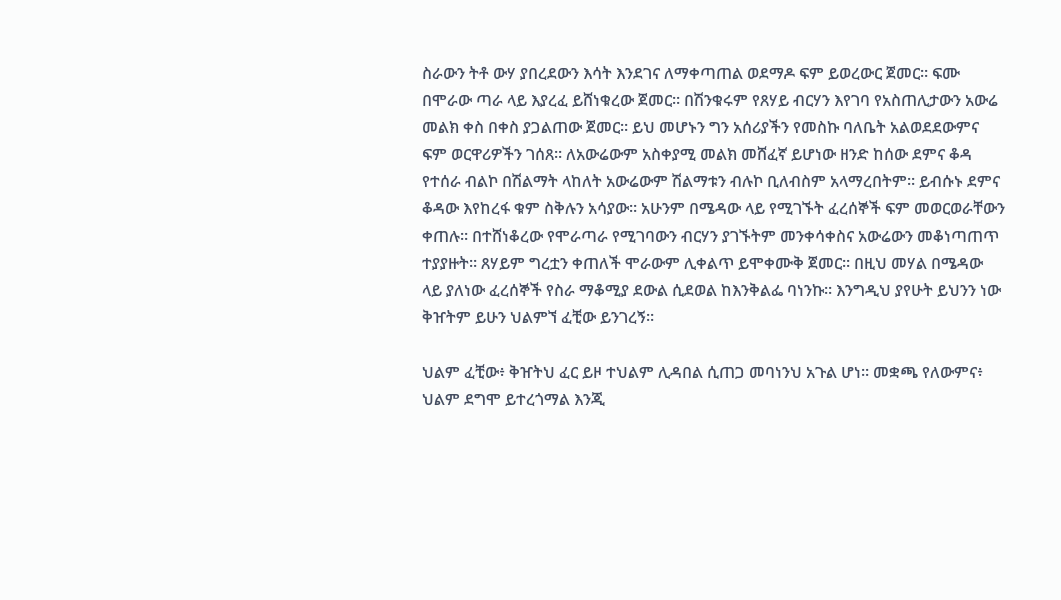ስራውን ትቶ ውሃ ያበረደውን እሳት እንደገና ለማቀጣጠል ወደማዶ ፍም ይወረውር ጀመር። ፍሙ በሞራው ጣራ ላይ እያረፈ ይሸነቁረው ጀመር። በሽንቁሩም የጸሃይ ብርሃን እየገባ የአስጠሊታውን አውሬ መልክ ቀስ በቀስ ያጋልጠው ጀመር። ይህ መሆኑን ግን አሰሪያችን የመስኩ ባለቤት አልወደደውምና ፍም ወርዋሪዎችን ገሰጸ። ለአውሬውም አስቀያሚ መልክ መሸፈኛ ይሆነው ዘንድ ከሰው ደምና ቆዳ የተሰራ ብልኮ በሽልማት ላከለት አውሬውም ሽልማቱን ብሉኮ ቢለብስም አላማረበትም። ይብሱኑ ደምና ቆዳው እየከረፋ ቁም ስቅሉን አሳያው። አሁንም በሜዳው ላይ የሚገኙት ፈረሰኞች ፍም መወርወራቸውን ቀጠሉ። በተሸነቆረው የሞራጣራ የሚገባውን ብርሃን ያገኙትም መንቀሳቀስና አውሬውን መቆነጣጠጥ ተያያዙት። ጸሃይም ግረቷን ቀጠለች ሞራውም ሊቀልጥ ይሞቀሙቅ ጀመር። በዚህ መሃል በሜዳው ላይ ያለነው ፈረሰኞች የስራ ማቆሚያ ደውል ሲደወል ከእንቅልፌ ባነንኩ። እንግዲህ ያየሁት ይህንን ነው ቅዠትም ይሁን ህልምኘ ፈቺው ይንገረኝ።

ህልም ፈቺው፥ ቅዠትህ ፈር ይዞ ተህልም ሊዳበል ሲጠጋ መባነንህ አጉል ሆነ። መቋጫ የለውምና፥ ህልም ደግሞ ይተረጎማል እንጂ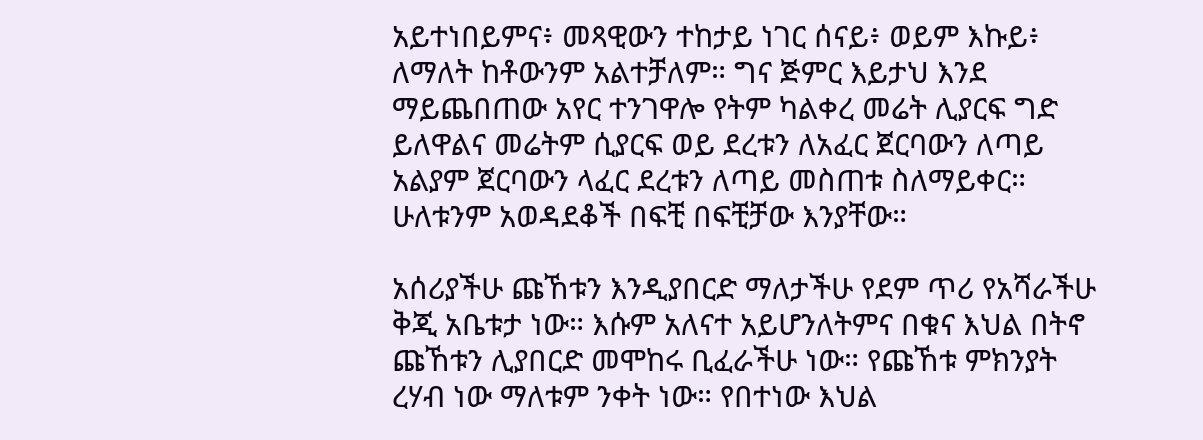አይተነበይምና፥ መጻዊውን ተከታይ ነገር ሰናይ፥ ወይም እኩይ፥ ለማለት ከቶውንም አልተቻለም። ግና ጅምር እይታህ እንደ ማይጨበጠው አየር ተንገዋሎ የትም ካልቀረ መሬት ሊያርፍ ግድ ይለዋልና መሬትም ሲያርፍ ወይ ደረቱን ለአፈር ጀርባውን ለጣይ አልያም ጀርባውን ላፈር ደረቱን ለጣይ መስጠቱ ስለማይቀር። ሁለቱንም አወዳደቆች በፍቺ በፍቺቻው እንያቸው።

አሰሪያችሁ ጩኸቱን እንዲያበርድ ማለታችሁ የደም ጥሪ የአሻራችሁ ቅጂ አቤቱታ ነው። እሱም አለናተ አይሆንለትምና በቁና እህል በትኖ ጩኸቱን ሊያበርድ መሞከሩ ቢፈራችሁ ነው። የጩኸቱ ምክንያት ረሃብ ነው ማለቱም ንቀት ነው። የበተነው እህል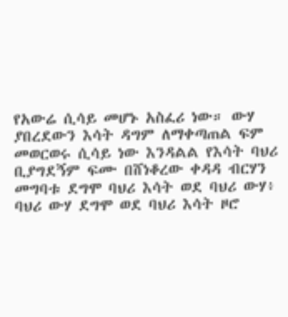የአውሬ ሲሳይ መሆኑ አስፈሪ ነው። ውሃ ያበረደውን እሳት ዳግም ለማቀጣጠል ፍም መወርወሩ ሲሳይ ነው እንዳልል የእሳት ባህሪ ቢያግደኝም ፍሙ በሸነቆረው ቀዳዳ ብርሃን መግባቱ ደግሞ ባህሪ እሳት ወደ ባህሪ ውሃ፥ ባህሪ ውሃ ደግሞ ወደ ባህሪ እሳት ዞሮ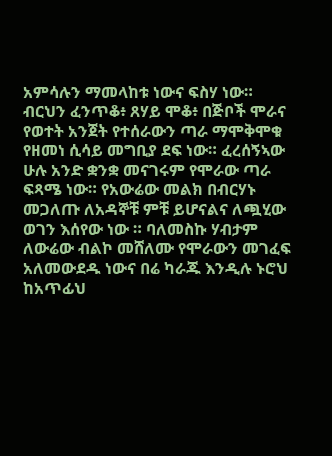አምሳሉን ማመላከቱ ነውና ፍስሃ ነው። ብርህን ፈንጥቆ፥ ጸሃይ ሞቆ፥ በጅቦች ሞራና የወተት አንጀት የተሰራውን ጣራ ማሞቅሞቁ የዘመነ ሲሳይ መግቢያ ደፍ ነው። ፈረሰኝኣው ሁሉ አንድ ቋንቋ መናገሩም የሞራው ጣራ ፍጻሜ ነው። የአውሬው መልክ በብርሃኑ መጋለጡ ለአዳኞቹ ምቹ ይሆናልና ለጯሂው ወገን እሰየው ነው ። ባለመስኩ ሃብታም ለውሬው ብልኮ መሸለሙ የሞራውን መገፈፍ አለመውደዱ ነውና በሬ ካራጁ እንዲሉ ኑሮህ ከአጥፊህ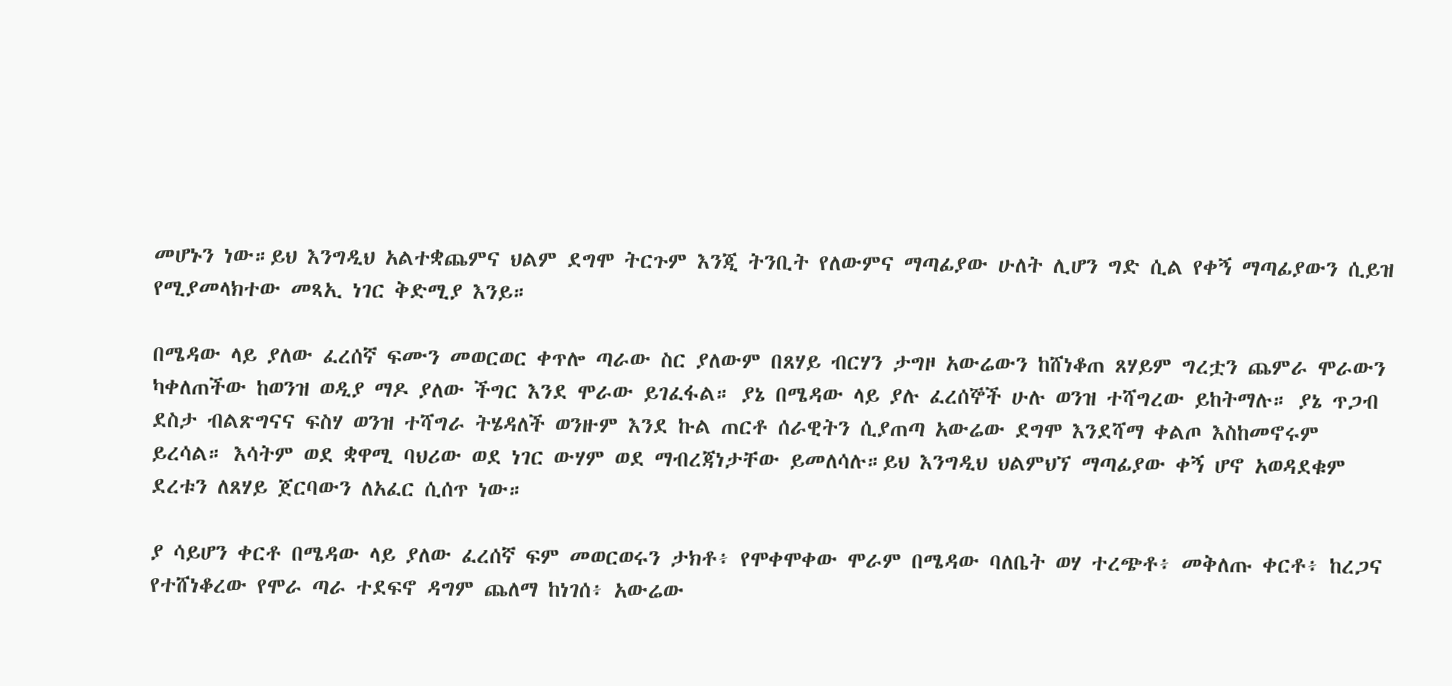መሆኑን ነው።ይህ እንግዲህ አልተቋጨምና ህልም ደግሞ ትርጉም እንጂ ትንቢት የለውምና ማጣፊያው ሁለት ሊሆን ግድ ሲል የቀኝ ማጣፊያውን ሲይዝ የሚያመላክተው መጻኢ ነገር ቅድሚያ እንይ።

በሜዳው ላይ ያለው ፈረሰኛ ፍሙን መወርወር ቀጥሎ ጣራው ስር ያለውም በጸሃይ ብርሃን ታግዞ አውሬውን ከሸነቆጠ ጸሃይም ግረቷን ጨምራ ሞራውን ካቀለጠችው ከወንዝ ወዲያ ማዶ ያለው ችግር እንደ ሞራው ይገፈፋል። ያኔ በሜዳው ላይ ያሉ ፈረሰኞች ሁሉ ወንዝ ተሻግረው ይከትማሉ። ያኔ ጥጋብ ደስታ ብልጽግናና ፍስሃ ወንዝ ተሻግራ ትሄዳለች ወንዙም እንደ ኩል ጠርቶ ሰራዊትን ሲያጠጣ አውሬው ደግሞ እንደሻማ ቀልጦ እስከመኖሩም ይረሳል። እሳትም ወደ ቋዋሚ ባህሪው ወደ ነገር ውሃም ወደ ማብረጃነታቸው ይመለሳሉ።ይህ እንግዲህ ህልምህኘ ማጣፊያው ቀኝ ሆኖ አወዳደቁም ደረቱን ለጸሃይ ጀርባውን ለአፈር ሲሰጥ ነው።

ያ ሳይሆን ቀርቶ በሜዳው ላይ ያለው ፈረሰኛ ፍም መወርወሩን ታክቶ፥ የሞቀሞቀው ሞራም በሜዳው ባለቤት ወሃ ተረጭቶ፥ መቅለጡ ቀርቶ፥ ከረጋና የተሸነቆረው የሞራ ጣራ ተደፍኖ ዳግም ጨለማ ከነገሰ፥ አውሬው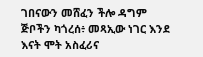ገበናውን መሸፈን ችሎ ዳግም ጅቦችን ካጎረሰ፥ መጻኢው ነገር እንደ እናት ሞት አስፈሪና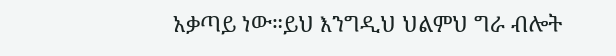አቃጣይ ነው።ይህ እንግዲህ ህልምህ ግራ ብሎት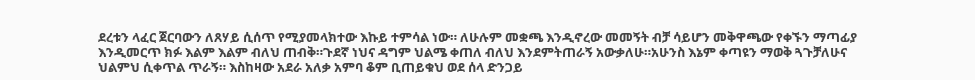ደረቱን ላፈር ጀርባውን ለጸሃይ ሲሰጥ የሚያመላክተው እኩይ ተምሳል ነው። ለሁሉም መቋጫ እንዲኖረው መመኝት ብቻ ሳይሆን መቅዋጫው የቀኙን ማጣፊያ እንዲመርጥ ክፉ እልም እልም ብለህ ጠብቅ።ጉደኛ ነህና ዳግም ህልሜ ቀጠለ ብለህ እንደምትጠራኝ አውቃለሁ።አሁንስ እኔም ቀጣዩን ማወቅ ጓጉቻለሁና ህልምህ ሲቀጥል ጥራኝ። እስከዛው አደራ አለቃ አምባ ቆም ቢጠይቁህ ወደ ሰላ ድንጋይ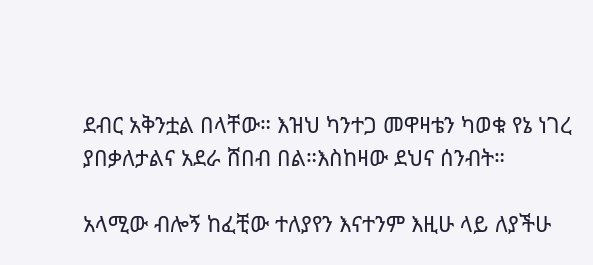ደብር አቅንቷል በላቸው። እዝህ ካንተጋ መዋዛቴን ካወቁ የኔ ነገረ ያበቃለታልና አደራ ሸበብ በል።እስከዛው ደህና ሰንብት።

አላሚው ብሎኝ ከፈቺው ተለያየን እናተንም እዚሁ ላይ ለያችሁ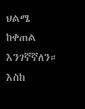ህልሜ ከቀጠል እንገኛኛለን። እስከ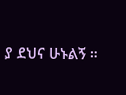ያ ደህና ሁኑልኝ ።